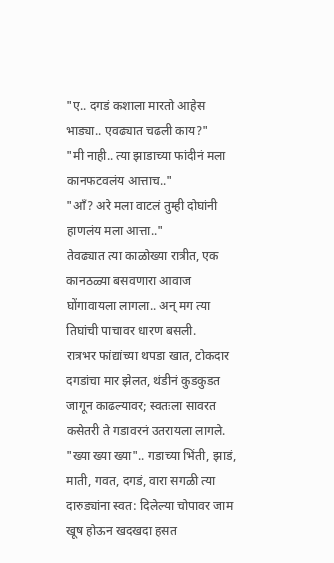"ए.. दगडं कशाला मारतो आहेस भाड्या.. एवढ्यात चढली काय?"
"मी नाही.. त्या झाडाच्या फांदीनं मला कानफटवलंय आत्ताच.."
"आँ? अरे मला वाटलं तुम्ही दोघांनी हाणलंय मला आत्ता.."
तेवढ्यात त्या काळोख्या रात्रीत, एक कानठळ्या बसवणारा आवाज घोंगावायला लागला.. अन् मग त्या तिघांची पाचावर धारण बसली.
रात्रभर फांद्यांच्या थपडा खात, टोकदार दगडांचा मार झेलत, थंडीनं कुडकुडत जागून काढल्यावर; स्वतःला सावरत कसेतरी ते गडावरनं उतरायला लागले.
"ख्या ख्या ख्या".. गडाच्या भिंती, झाडं, माती, गवत, दगडं, वारा सगळी त्या दारुड्यांना स्वत: दिलेल्या चोपावर जाम खूष होऊन खदखदा हसत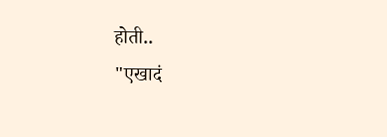होती..
"एखादं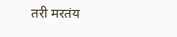तरी मरतंय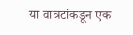या वात्रटांकडून एक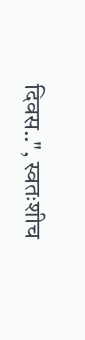दिवस..", स्वतःशीच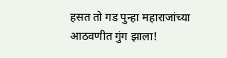हसत तो गड पुन्हा महाराजांच्या आठवणीत गुंग झाला!